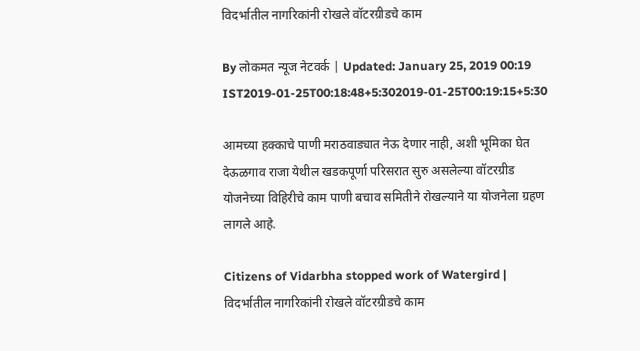विदर्भातील नागरिकांनी रोखले वॉटरग्रीडचे काम

By लोकमत न्यूज नेटवर्क | Updated: January 25, 2019 00:19 IST2019-01-25T00:18:48+5:302019-01-25T00:19:15+5:30

आमच्या हक्काचे पाणी मराठवाड्यात नेऊ देणार नाही, अशी भूमिका घेत देऊळगाव राजा येथील खडकपूर्णा परिसरात सुरु असलेल्या वॉटरग्रीड योजनेच्या विहिरीचे काम पाणी बचाव समितीने रोखल्याने या योजनेला ग्रहण लागले आहे.

Citizens of Vidarbha stopped work of Watergird | विदर्भातील नागरिकांनी रोखले वॉटरग्रीडचे काम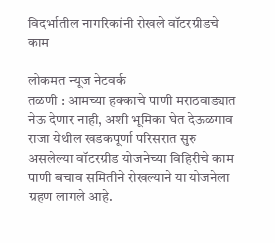विदर्भातील नागरिकांनी रोखले वॉटरग्रीडचे काम

लोकमत न्यूज नेटवर्क
तळणी : आमच्या हक्काचे पाणी मराठवाड्यात नेऊ देणार नाही, अशी भूमिका घेत देऊळगाव राजा येथील खडकपूर्णा परिसरात सुरु असलेल्या वॉटरग्रीड योजनेच्या विहिरीचे काम पाणी बचाव समितीने रोखल्याने या योजनेला ग्रहण लागले आहे.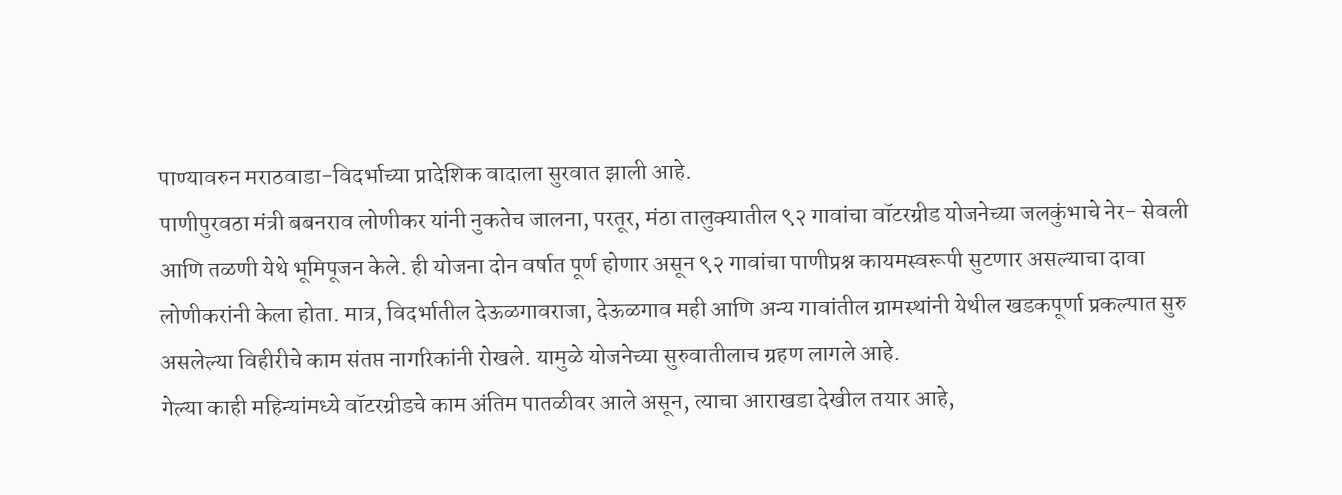पाण्यावरुन मराठवाडा-विदर्भाच्या प्रादेशिक वादाला सुरवात झाली आहे.
पाणीपुरवठा मंत्री बबनराव लोणीकर यांनी नुकतेच जालना, परतूर, मंठा तालुक्यातील ९२ गावांचा वॉटरग्रीड योजनेच्या जलकुंभाचे नेर- सेवली आणि तळणी येथे भूमिपूजन केले. ही योजना दोन वर्षात पूर्ण होणार असून ९२ गावांचा पाणीप्रश्न कायमस्वरूपी सुटणार असल्याचा दावा लोणीकरांनी केला होता. मात्र, विदर्भातील देऊळगावराजा, देऊळगाव मही आणि अन्य गावांतील ग्रामस्थांनी येथील खडकपूर्णा प्रकल्पात सुरु असलेल्या विहीरीचे काम संतप्त नागरिकांनी रोखले. यामुळे योजनेच्या सुरुवातीलाच ग्रहण लागले आहे.
गेल्या काही महिन्यांमध्ये वॉटरग्रीडचे काम अंतिम पातळीवर आले असून, त्याचा आराखडा देखील तयार आहे,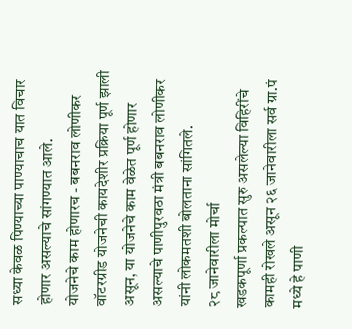सध्या केवळ पिण्याच्या पाण्याचाच यात विचार होणार असल्याचे सांगण्यात आले.
योजनेचे काम होणारच - बबनराव लोणीकर
वॉटरग्रीड योजनेची कायदेशीर प्रक्रिया पूर्ण झाली असून, या योजनेचे काम वेळेत पूर्ण होणार असल्याचे पाणीपुरवठा मंत्री बबनराव लोणीकर यांनी लोकमतशी बोलताना सांगितले.
२८ जानेवारीला मोर्चा
खडकपूर्णा प्रकल्पात सुरु असलेल्या विहिरींचे कामही रोखले असून २६ जानेवारीला सर्व ग्रा.पं मध्ये हे पाणी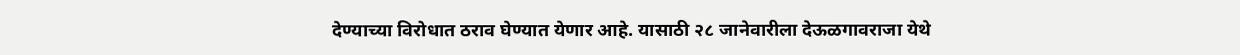देण्याच्या विरोधात ठराव घेण्यात येणार आहे. यासाठी २८ जानेवारीला देऊळगावराजा येथे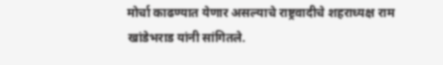मोर्चा काढण्यात येणार असल्याचे राष्ट्रवादीचे शहराध्यक्ष राम खांडेभराड यांनी सांगितले.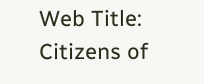Web Title: Citizens of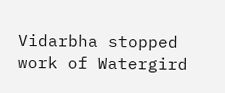Vidarbha stopped work of Watergird